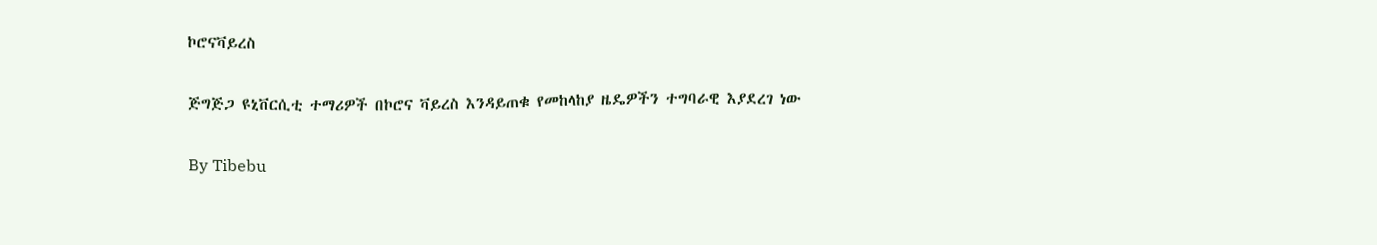ኮሮናቫይረስ

ጅግጅጋ ዩኒቨርሲቲ ተማሪዎች በኮሮና ቫይረስ እንዳይጠቁ የመከላከያ ዜዴዎችን ተግባራዊ እያደረገ ነው

By Tibebu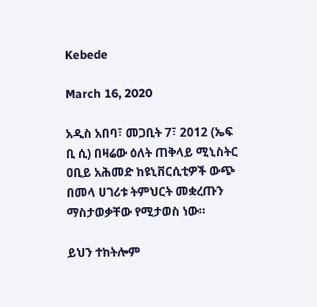Kebede

March 16, 2020

አዲስ አበባ፣ መጋቢት 7፣ 2012 (ኤፍ ቢ ሲ) በዛሬው ዕለት ጠቅላይ ሚኒስትር ዐቢይ አሕመድ ከዩኒቨርሲቲዎች ውጭ በመላ ሀገሪቱ ትምህርት መቋረጡን ማስታወቃቸው የሚታወስ ነው።

ይህን ተከትሎም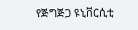የጅግጅጋ ዩኒቨርሲቲ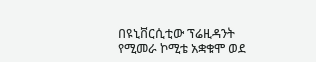በዩኒቨርሲቲው ፕሬዚዳንት የሚመራ ኮሚቴ አቋቁሞ ወደ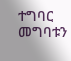ተግባር መግባቱን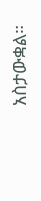አስታውቋል።